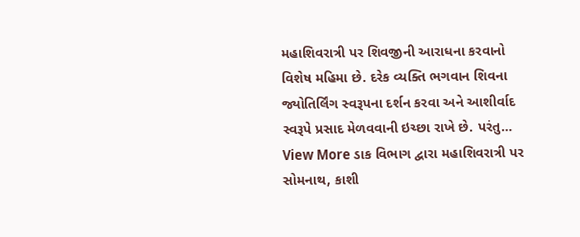મહાશિવરાત્રી પર શિવજીની આરાધના કરવાનો વિશેષ મહિમા છે. દરેક વ્યક્તિ ભગવાન શિવના જ્યોતિર્લિંગ સ્વરૂપના દર્શન કરવા અને આશીર્વાદ સ્વરૂપે પ્રસાદ મેળવવાની ઇચ્છા રાખે છે. પરંતુ…
View More ડાક વિભાગ દ્વારા મહાશિવરાત્રી પર સોમનાથ, કાશી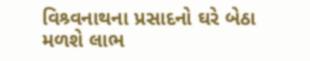વિશ્ર્વનાથના પ્રસાદનો ઘરે બેઠા મળશે લાભ